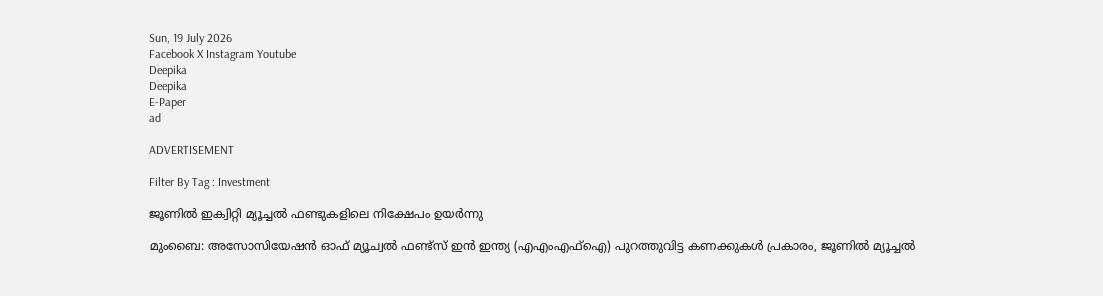Sun, 19 July 2026
Facebook X Instagram Youtube
Deepika
Deepika
E-Paper
ad

ADVERTISEMENT

Filter By Tag : Investment

ജൂണിൽ ഇക്വിറ്റി മ്യൂച്ചൽ ഫണ്ടുകളിലെ നിക്ഷേപം ഉയർന്നു

മുംബൈ: അസോസിയേഷൻ ഓഫ് മ്യൂച്വൽ ഫണ്ട്സ് ഇൻ ഇന്ത്യ (എഎംഎഫ്ഐ) പുറത്തുവിട്ട കണക്കുകൾ പ്രകാരം, ജൂണിൽ മ്യൂച്ചൽ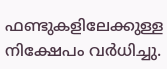ഫണ്ടുകളിലേക്കുള്ള നിക്ഷേപം വർധിച്ചു.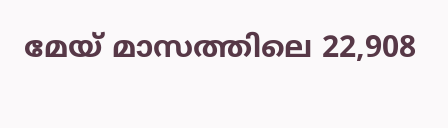മേയ് മാസത്തിലെ 22,908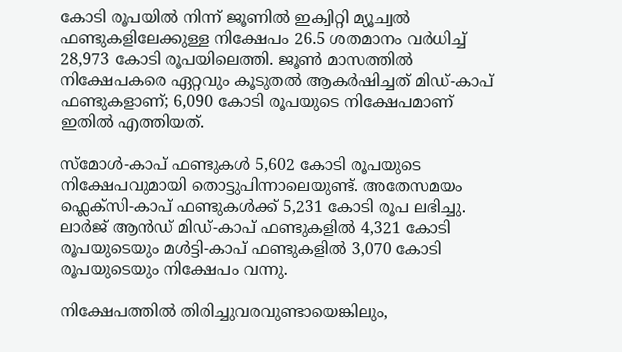കോടി രൂപയിൽ നിന്ന് ജൂണിൽ ഇക്വിറ്റി മ്യൂച്വൽ ഫണ്ടുകളിലേക്കുള്ള നിക്ഷേപം 26.5 ശതമാനം വർധിച്ച് 28,973 കോടി രൂപയിലെത്തി. ജൂണ്‍ മാസത്തിൽ നിക്ഷേപകരെ ഏറ്റവും കൂടുതൽ ആകർഷിച്ചത് മിഡ്-കാപ് ഫണ്ടുകളാണ്; 6,090 കോടി രൂപയുടെ നിക്ഷേപമാണ് ഇതിൽ എത്തിയത്.

സ്മോൾ-കാപ് ഫണ്ടുകൾ 5,602 കോടി രൂപയുടെ നിക്ഷേപവുമായി തൊട്ടുപിന്നാലെയുണ്ട്. അതേസമയം ഫ്ലെക്സി-കാപ് ഫണ്ടുകൾക്ക് 5,231 കോടി രൂപ ലഭിച്ചു. ലാർജ് ആൻഡ് മിഡ്-കാപ് ഫണ്ടുകളിൽ 4,321 കോടി രൂപയുടെയും മൾട്ടി-കാപ് ഫണ്ടുകളിൽ 3,070 കോടി രൂപയുടെയും നിക്ഷേപം വന്നു.

നിക്ഷേപത്തിൽ തിരിച്ചുവരവുണ്ടായെങ്കിലും,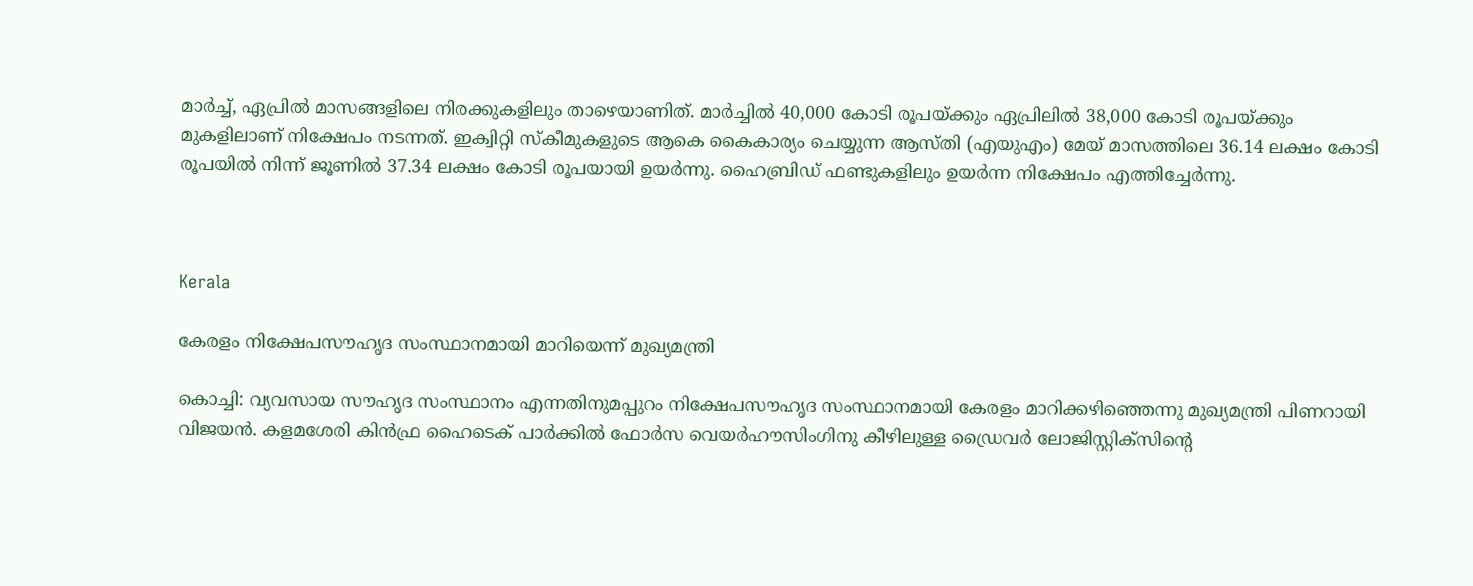മാർച്ച്, ഏപ്രിൽ മാസങ്ങളിലെ നിരക്കുകളിലും താഴെയാണിത്. മാർച്ചിൽ 40,000 കോടി രൂപയ്ക്കും ഏപ്രിലിൽ 38,000 കോടി രൂപയ്ക്കും മുകളിലാണ് നിക്ഷേപം നടന്നത്. ഇക്വിറ്റി സ്കീമുകളുടെ ആകെ കൈകാര്യം ചെയ്യുന്ന ആസ്തി (എയുഎം) മേയ് മാസത്തിലെ 36.14 ലക്ഷം കോടി രൂപയിൽ നിന്ന് ജൂണിൽ 37.34 ലക്ഷം കോടി രൂപയായി ഉയർന്നു. ഹൈബ്രിഡ് ഫണ്ടുകളിലും ഉയർന്ന നിക്ഷേപം എത്തിച്ചേർന്നു.



Kerala

കേരളം നിക്ഷേപസൗഹൃദ സംസ്ഥാനമായി മാറിയെന്ന് മുഖ്യമന്ത്രി

കൊച്ചി: വ്യവസായ സൗഹൃദ സംസ്ഥാനം എന്നതിനുമപ്പുറം നിക്ഷേപസൗഹൃദ സംസ്ഥാനമായി കേരളം മാറിക്കഴിഞ്ഞെന്നു മുഖ്യമന്ത്രി പിണറായി വിജയന്‍. കളമശേരി കിന്‍ഫ്ര ഹൈടെക് പാര്‍ക്കില്‍ ഫോര്‍സ വെയര്‍ഹൗസിംഗിനു കീഴിലുള്ള ഡ്രൈവര്‍ ലോജിസ്റ്റിക്‌സിന്‍റെ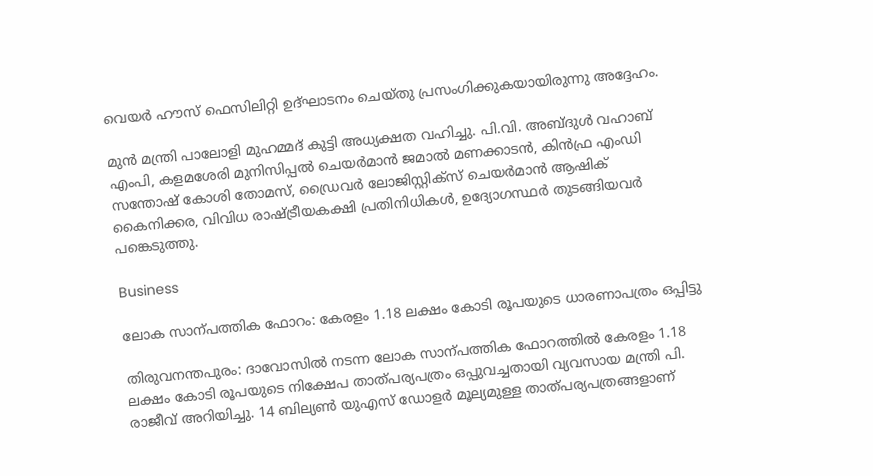വെയര്‍ ഹൗസ് ഫെസിലിറ്റി ഉദ്ഘാടനം ചെയ്തു പ്രസംഗിക്കുകയായിരുന്നു അദ്ദേഹം.

മുന്‍ മന്ത്രി പാലോളി മുഹമ്മദ് കുട്ടി അധ്യക്ഷത വഹിച്ചു. പി.വി. അബ്‌ദുൾ വഹാബ് എംപി, കളമശേരി മുനിസിപ്പല്‍ ചെയര്‍മാന്‍ ജമാല്‍ മണക്കാടന്‍, കിന്‍ഫ്ര എംഡി സന്തോഷ് കോശി തോമസ്, ഡ്രൈവര്‍ ലോജിസ്റ്റിക്‌സ് ചെയര്‍മാന്‍ ആഷിക് കൈനിക്കര, വിവിധ രാഷ്‌ട്രീയകക്ഷി പ്രതിനിധികള്‍, ഉദ്യോഗസ്ഥര്‍ തുടങ്ങിയവര്‍ പങ്കെടുത്തു.

Business

ലോക സാന്പത്തിക ഫോറം: കേരളം 1.18 ലക്ഷം കോടി രൂപയുടെ ധാരണാപത്രം ഒപ്പിട്ടു

തിരുവനന്തപുരം: ദാവോസിൽ നടന്ന ലോക സാന്പത്തിക ഫോറത്തിൽ കേരളം 1.18 ലക്ഷം കോടി രൂപയുടെ നിക്ഷേപ താത്പര്യപത്രം ഒപ്പുവച്ചതായി വ്യവസായ മന്ത്രി പി. രാജീവ് അറിയിച്ചു. 14 ബില്യണ്‍ യുഎസ് ഡോളർ മൂല്യമുള്ള താത്പര്യപത്രങ്ങളാണ്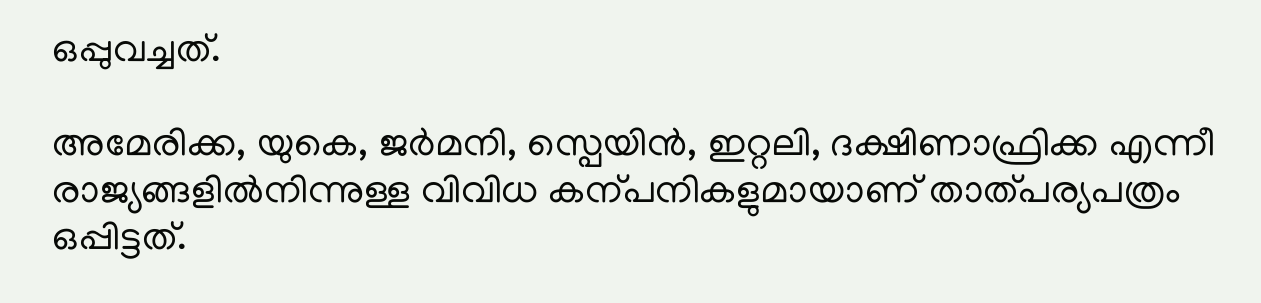ഒപ്പുവച്ചത്.

അമേരിക്ക, യുകെ, ജർമനി, സ്പെയിൻ, ഇറ്റലി, ദക്ഷിണാഫ്രിക്ക എന്നീ രാജ്യങ്ങളിൽനിന്നുള്ള വിവിധ കന്പനികളുമായാണ് താത്പര്യപത്രം ഒപ്പിട്ടത്.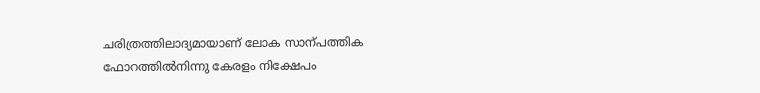ചരിത്രത്തിലാദ്യമായാണ് ലോക സാന്പത്തിക ഫോറത്തിൽനിന്നു കേരളം നിക്ഷേപം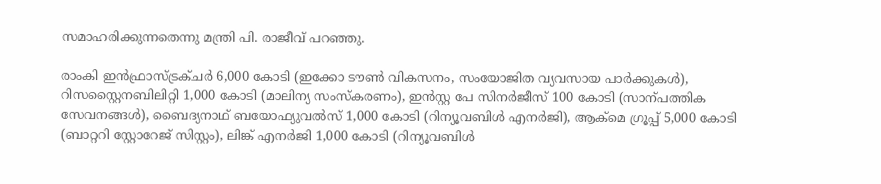സമാഹരിക്കുന്നതെന്നു മന്ത്രി പി. രാജീവ് പറഞ്ഞു.

രാംകി ഇൻഫ്രാസ്ട്രക്ചർ 6,000 കോടി (ഇക്കോ ടൗണ്‍ വികസനം, സംയോജിത വ്യവസായ പാർക്കുകൾ), റിസസ്റ്റൈനബിലിറ്റി 1,000 കോടി (മാലിന്യ സംസ്കരണം), ഇൻസ്റ്റ പേ സിനർജീസ് 100 കോടി (സാന്പത്തിക സേവനങ്ങൾ), ബൈദ്യനാഥ് ബയോഫ്യുവൽസ് 1,000 കോടി (റിന്യൂവബിൾ എനർജി), ആക്മെ ഗ്രൂപ്പ് 5,000 കോടി (ബാറ്ററി സ്റ്റോറേജ് സിസ്റ്റം), ലിങ്ക് എനർജി 1,000 കോടി (റിന്യൂവബിൾ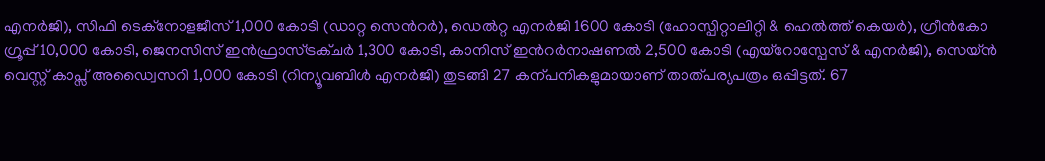എനർജി), സിഫി ടെക്നോളജീസ് 1,000 കോടി (ഡാറ്റ സെന്‍റർ), ഡെൽറ്റ എനർജി 1600 കോടി (ഹോസ്പിറ്റാലിറ്റി & ഹെൽത്ത് കെയർ), ഗ്രീൻകോ ഗ്രൂപ്പ് 10,000 കോടി, ജെനസിസ് ഇൻഫ്രാസ്ട്രക്ചർ 1,300 കോടി, കാനിസ് ഇന്‍റർനാഷണൽ 2,500 കോടി (എയ്റോസ്പേസ് & എനർജി), സെയ്ൻ വെസ്റ്റ് കാപ്സ് അഡ്വൈസറി 1,000 കോടി (റിന്യൂവബിൾ എനർജി) തുടങ്ങി 27 കന്പനികളുമായാണ് താത്പര്യപത്രം ഒപ്പിട്ടത്. 67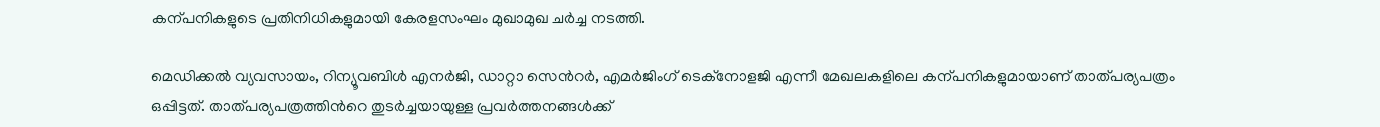കന്പനികളുടെ പ്രതിനിധികളുമായി കേരളസംഘം മുഖാമുഖ ചർച്ച നടത്തി.

മെഡിക്കൽ വ്യവസായം, റിന്യൂവബിൾ എനർജി, ഡാറ്റാ സെന്‍റർ, എമർജിംഗ് ടെക്നോളജി എന്നീ മേഖലകളിലെ കന്പനികളുമായാണ് താത്പര്യപത്രം ഒപ്പിട്ടത്. താത്പര്യപത്രത്തിന്‍റെ തുടർച്ചയായുള്ള പ്രവർത്തനങ്ങൾക്ക്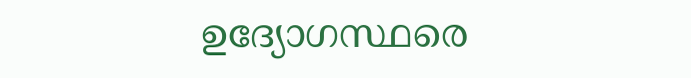ഉദ്യോഗസ്ഥരെ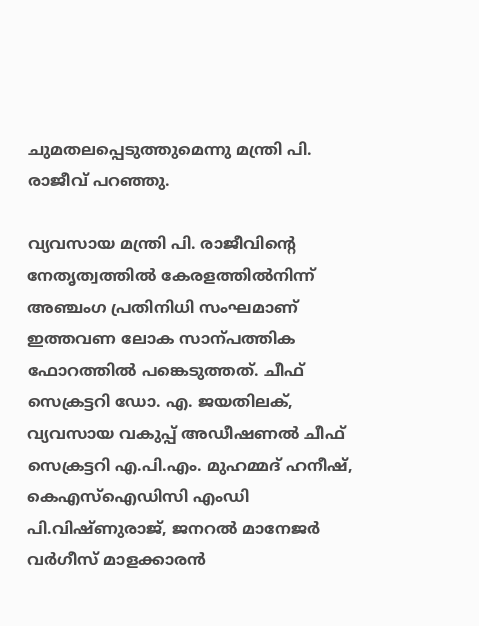ചുമതലപ്പെടുത്തുമെന്നു മന്ത്രി പി. രാജീവ് പറഞ്ഞു.

വ്യവസായ മന്ത്രി പി. രാജീവിന്‍റെ നേതൃത്വത്തിൽ കേരളത്തിൽനിന്ന് അഞ്ചംഗ പ്രതിനിധി സംഘമാണ് ഇത്തവണ ലോക സാന്പത്തിക ഫോറത്തിൽ പങ്കെടുത്തത്. ചീഫ് സെക്രട്ടറി ഡോ. എ. ജയതിലക്, വ്യവസായ വകുപ്പ് അഡീഷണൽ ചീഫ് സെക്രട്ടറി എ.പി.എം. മുഹമ്മദ് ഹനീഷ്, കെഎസ്ഐഡിസി എംഡി പി.വിഷ്ണുരാജ്, ജനറൽ മാനേജർ വർഗീസ് മാളക്കാരൻ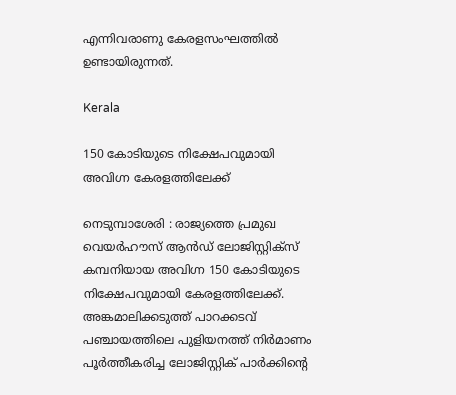എന്നിവരാണു കേരളസംഘത്തിൽ ഉണ്ടായിരുന്നത്.

Kerala

150 കോടിയുടെ നിക്ഷേപവുമായി അവിഗ്ന കേരളത്തിലേക്ക്‌

നെടുമ്പാശേരി : രാജ്യത്തെ പ്രമുഖ വെയർഹൗസ് ആൻഡ് ലോജിസ്റ്റിക്സ് കമ്പനിയായ അവിഗ്ന 150 കോടിയുടെ നിക്ഷേപവുമായി കേരളത്തിലേക്ക്. അങ്കമാലിക്കടുത്ത് പാറക്കടവ് പഞ്ചായത്തിലെ പുളിയനത്ത് നിർമാണം പൂർത്തീകരിച്ച ലോജിസ്റ്റിക് പാർക്കിന്‍റെ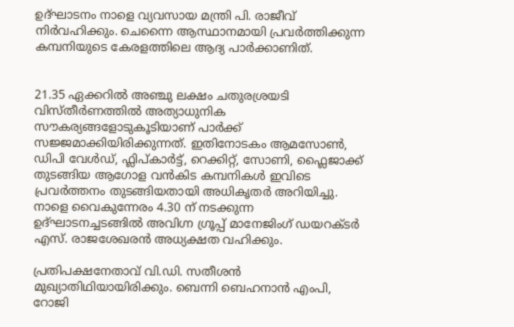ഉദ്ഘാടനം നാളെ വ്യവസായ മന്ത്രി പി. രാജീവ് നിർവഹിക്കും. ചെന്നൈ ആസ്ഥാനമായി പ്രവർത്തിക്കുന്ന കമ്പനിയുടെ കേരളത്തിലെ ആദ്യ പാർക്കാണിത്.


21.35 ഏക്കറിൽ അഞ്ചു ലക്ഷം ചതുരശ്രയടി വിസ്തീർണത്തിൽ അത്യാധുനിക സൗകര്യങ്ങളോടുകൂടിയാണ് പാർക്ക് സജ്ജമാക്കിയിരിക്കുന്നത്. ഇതിനോടകം ആമസോൺ, ഡിപി വേൾഡ്, ഫ്ലിപ്കാർട്ട്, റെക്കിറ്റ്, സോണി, ഫ്ലൈജാക്ക് തുടങ്ങിയ ആഗോള വൻകിട കമ്പനികൾ ഇവിടെ പ്രവർത്തനം തുടങ്ങിയതായി അധികൃതർ അറിയിച്ചു. നാളെ വൈകുന്നേരം 4.30 ന് നടക്കുന്ന ഉദ്ഘാടനച്ചടങ്ങിൽ അവിഗ്ന ഗ്രൂപ്പ് മാനേജിംഗ് ഡയറക്ടർ എസ്. രാജശേഖരൻ അധ്യക്ഷത വഹിക്കും.

പ്രതിപക്ഷനേതാവ് വി.ഡി. സതീശൻ മുഖ്യാതിഥിയായിരിക്കും. ബെന്നി ബെഹനാൻ എംപി, റോജി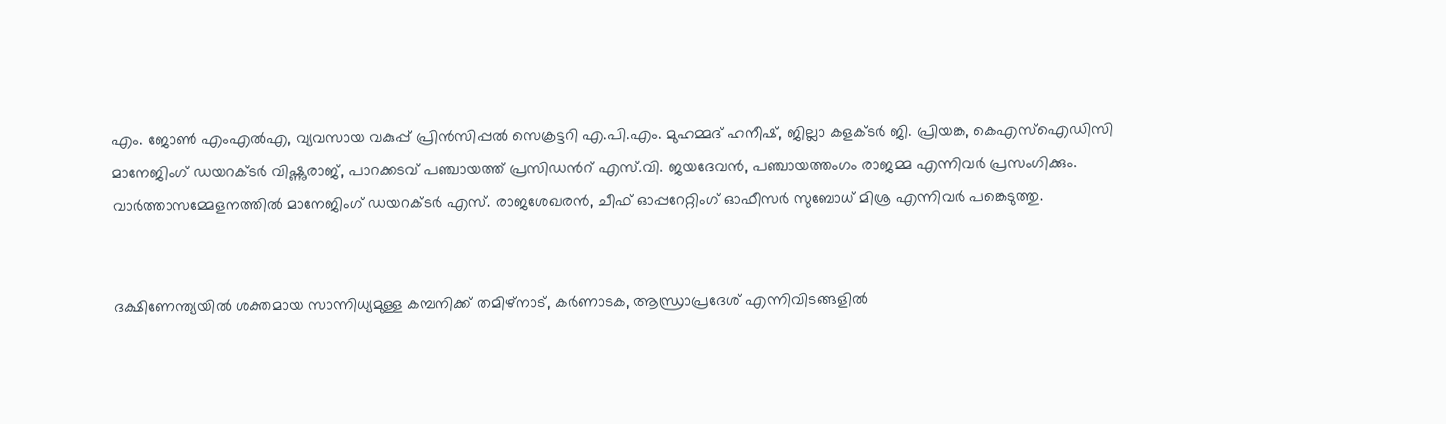എം. ജോൺ എംഎൽഎ, വ്യവസായ വകുപ്പ് പ്രിൻസിപ്പൽ സെക്രട്ടറി എ.പി.എം. മുഹമ്മദ് ഹനീഷ്, ജില്ലാ കളക്ടർ ജി. പ്രിയങ്ക, കെഎസ്ഐഡിസി മാനേജിംഗ് ഡയറക്ടർ വിഷ്ണുരാജ്, പാറക്കടവ് പഞ്ചായത്ത് പ്രസിഡന്‍റ് എസ്.വി. ജയദേവൻ, പഞ്ചായത്തംഗം രാജമ്മ എന്നിവർ പ്രസംഗിക്കും. വാർത്താസമ്മേളനത്തിൽ മാനേജിംഗ് ഡയറക്ടർ എസ്. രാജശേഖരൻ, ചീഫ് ഓപ്പറേറ്റിംഗ് ഓഫീസർ സുബോധ് മിശ്ര എന്നിവർ പങ്കെടുത്തു.


ദക്ഷിണേന്ത്യയിൽ ശക്തമായ സാന്നിധ്യമുള്ള കമ്പനിക്ക് തമിഴ്നാട്, കർണാടക, ആന്ധ്രാപ്രദേശ് എന്നിവിടങ്ങളിൽ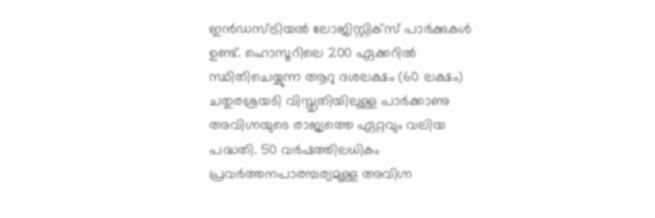ഇൻഡസ്ട്രിയൽ ലോജിസ്റ്റിക്സ് പാർക്കുകൾ ഉണ്ട്. ഹൊസൂറിലെ 200 ഏക്കറിൽ സ്ഥിതിചെയ്യുന്ന ആറു ദശലക്ഷം (60 ലക്ഷം) ചതുരശ്രയടി വിസ്തൃതിയിലുള്ള പാർക്കാണു അവിഗ്നയുടെ രാജ്യത്തെ ഏറ്റവും വലിയ പദ്ധതി. 50 വർഷത്തിലധികം പ്രവർത്തനപാരമ്പര്യമുള്ള അവിഗ്ന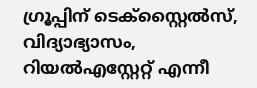ഗ്രൂപ്പിന് ടെക്സ്റ്റൈൽസ്, വിദ്യാഭ്യാസം, റിയൽഎസ്റ്റേറ്റ് എന്നീ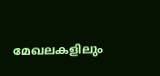മേഖലകളിലും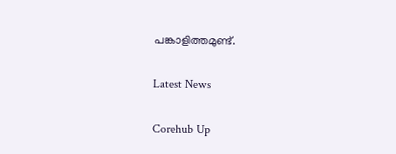പങ്കാളിത്തമുണ്ട്.

Latest News

Corehub Up